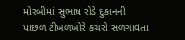મોરબીમાં સુભાષ રોડે દુકાનની પાછળ ટીખળખોરે કચરો સળગાવતા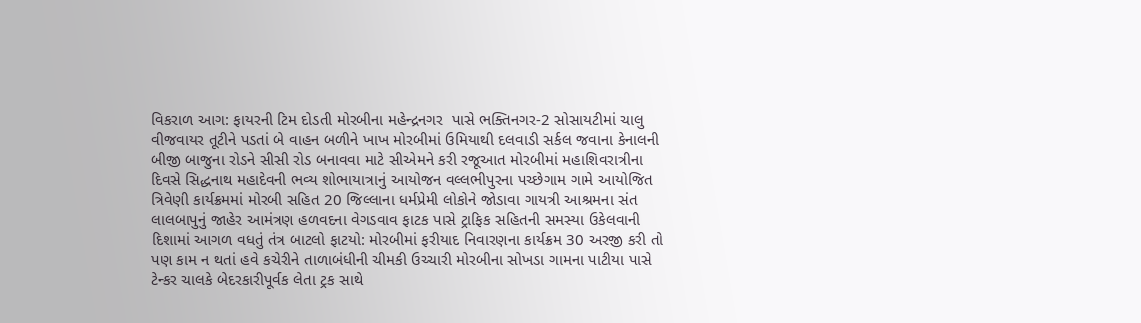વિકરાળ આગ: ફાયરની ટિમ દોડતી મોરબીના મહેન્દ્રનગર  પાસે ભક્તિનગર-2 સોસાયટીમાં ચાલુ વીજવાયર તૂટીને પડતાં બે વાહન બળીને ખાખ મોરબીમાં ઉમિયાથી દલવાડી સર્કલ જવાના કેનાલની બીજી બાજુના રોડને સીસી રોડ બનાવવા માટે સીએમને કરી રજૂઆત મોરબીમાં મહાશિવરાત્રીના દિવસે સિદ્ધનાથ મહાદેવની ભવ્ય શોભાયાત્રાનું આયોજન વલ્લભીપુરના પચ્છેગામ ગામે આયોજિત ત્રિવેણી કાર્યક્રમમાં મોરબી સહિત 20 જિલ્લાના ધર્મપ્રેમી લોકોને જોડાવા ગાયત્રી આશ્રમના સંત લાલબાપુનું જાહેર આમંત્રણ હળવદના વેગડવાવ ફાટક પાસે ટ્રાફિક સહિતની સમસ્યા ઉકેલવાની દિશામાં આગળ વધતું તંત્ર બાટલો ફાટયો: મોરબીમાં ફરીયાદ નિવારણના કાર્યક્રમ 30 અરજી કરી તો પણ કામ ન થતાં હવે કચેરીને તાળાબંધીની ચીમકી ઉચ્ચારી મોરબીના સોખડા ગામના પાટીયા પાસે ટેન્કર ચાલકે બેદરકારીપૂર્વક લેતા ટ્રક સાથે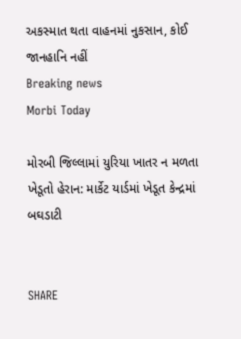અકસ્માત થતા વાહનમાં નુકસાન, કોઈ જાનહાનિ નહીં
Breaking news
Morbi Today

મોરબી જિલ્લામાં યુરિયા ખાતર ન મળતા ખેડૂતો હેરાન: માર્કેટ યાર્ડમાં ખેડૂત કેન્દ્રમાં બઘડાટી


SHARE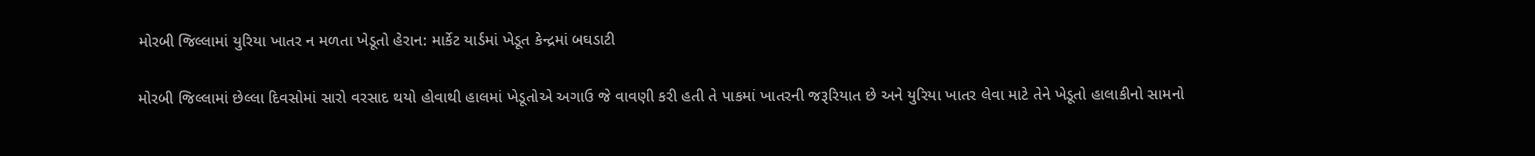મોરબી જિલ્લામાં યુરિયા ખાતર ન મળતા ખેડૂતો હેરાન: માર્કેટ યાર્ડમાં ખેડૂત કેન્દ્રમાં બઘડાટી

મોરબી જિલ્લામાં છેલ્લા દિવસોમાં સારો વરસાદ થયો હોવાથી હાલમાં ખેડૂતોએ અગાઉ જે વાવણી કરી હતી તે પાકમાં ખાતરની જરૂરિયાત છે અને યુરિયા ખાતર લેવા માટે તેને ખેડૂતો હાલાકીનો સામનો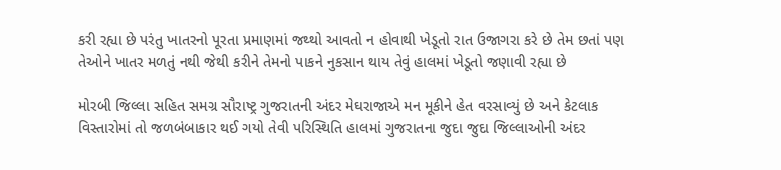કરી રહ્યા છે પરંતુ ખાતરનો પૂરતા પ્રમાણમાં જથ્થો આવતો ન હોવાથી ખેડૂતો રાત ઉજાગરા કરે છે તેમ છતાં પણ તેઓને ખાતર મળતું નથી જેથી કરીને તેમનો પાકને નુકસાન થાય તેવું હાલમાં ખેડૂતો જણાવી રહ્યા છે

મોરબી જિલ્લા સહિત સમગ્ર સૌરાષ્ટ્ર ગુજરાતની અંદર મેઘરાજાએ મન મૂકીને હેત વરસાવ્યું છે અને કેટલાક વિસ્તારોમાં તો જળબંબાકાર થઈ ગયો તેવી પરિસ્થિતિ હાલમાં ગુજરાતના જુદા જુદા જિલ્લાઓની અંદર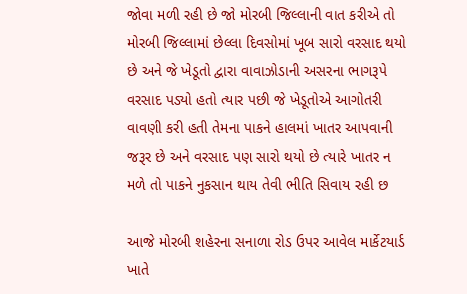જોવા મળી રહી છે જો મોરબી જિલ્લાની વાત કરીએ તો મોરબી જિલ્લામાં છેલ્લા દિવસોમાં ખૂબ સારો વરસાદ થયો છે અને જે ખેડૂતો દ્વારા વાવાઝોડાની અસરના ભાગરૂપે વરસાદ પડ્યો હતો ત્યાર પછી જે ખેડૂતોએ આગોતરી વાવણી કરી હતી તેમના પાકને હાલમાં ખાતર આપવાની જરૂર છે અને વરસાદ પણ સારો થયો છે ત્યારે ખાતર ન મળે તો પાકને નુકસાન થાય તેવી ભીતિ સિવાય રહી છ

આજે મોરબી શહેરના સનાળા રોડ ઉપર આવેલ માર્કેટયાર્ડ ખાતે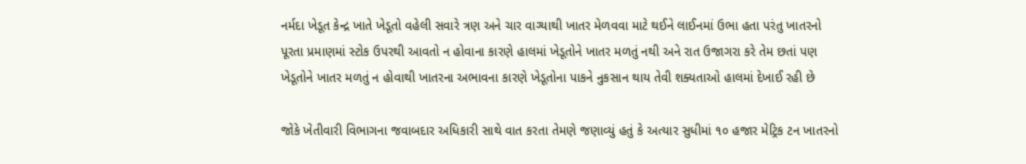નર્મદા ખેડૂત કેન્દ્ર ખાતે ખેડૂતો વહેલી સવારે ત્રણ અને ચાર વાગ્યાથી ખાતર મેળવવા માટે થઈને લાઈનમાં ઉભા હતા પરંતુ ખાતરનો પૂરતા પ્રમાણમાં સ્ટોક ઉપરથી આવતો ન હોવાના કારણે હાલમાં ખેડૂતોને ખાતર મળતું નથી અને રાત ઉજાગરા કરે તેમ છતાં પણ ખેડૂતોને ખાતર મળતું ન હોવાથી ખાતરના અભાવના કારણે ખેડૂતોના પાકને નુકસાન થાય તેવી શક્યતાઓ હાલમાં દેખાઈ રહી છે

જોકે ખેતીવારી વિભાગના જવાબદાર અધિકારી સાથે વાત કરતા તેમણે જણાવ્યું હતું કે અત્યાર સુધીમાં ૧૦ હજાર મેટ્રિક ટન ખાતરનો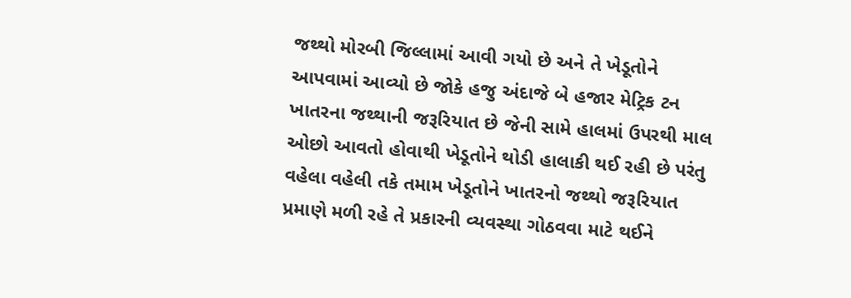જથ્થો મોરબી જિલ્લામાં આવી ગયો છે અને તે ખેડૂતોને આપવામાં આવ્યો છે જોકે હજુ અંદાજે બે હજાર મેટ્રિક ટન ખાતરના જથ્થાની જરૂરિયાત છે જેની સામે હાલમાં ઉપરથી માલ ઓછો આવતો હોવાથી ખેડૂતોને થોડી હાલાકી થઈ રહી છે પરંતુ વહેલા વહેલી તકે તમામ ખેડૂતોને ખાતરનો જથ્થો જરૂરિયાત પ્રમાણે મળી રહે તે પ્રકારની વ્યવસ્થા ગોઠવવા માટે થઈને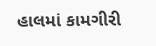હાલમાં કામગીરી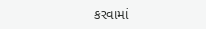કરવામાં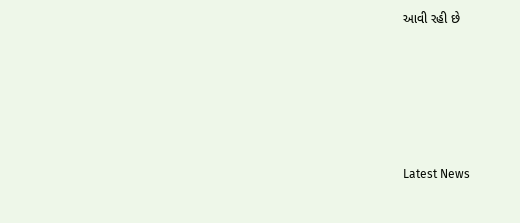આવી રહી છે






Latest News